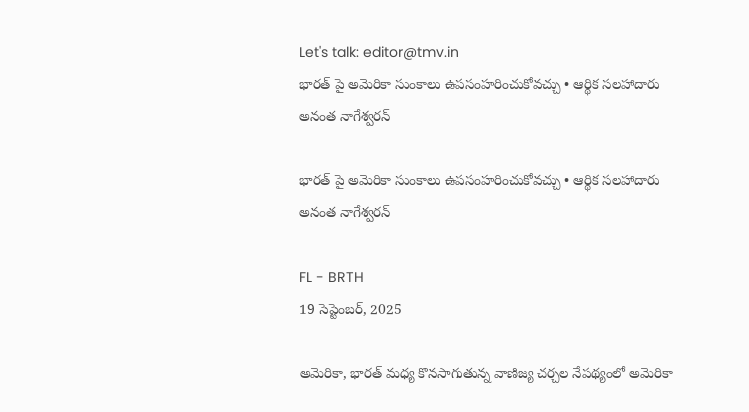Let's talk: editor@tmv.in
భారత్ పై అమెరికా సుంకాలు ఉపసంహరించుకోవచ్చు • ఆర్థిక సలహాదారు అనంత నాగేశ్వరన్

భారత్ పై అమెరికా సుంకాలు ఉపసంహరించుకోవచ్చు • ఆర్థిక సలహాదారు అనంత నాగేశ్వరన్

FL - BRTH
19 సెప్టెంబర్, 2025

అమెరికా, భారత్ మధ్య కొనసాగుతున్న వాణిజ్య చర్చల నేపథ్యంలో అమెరికా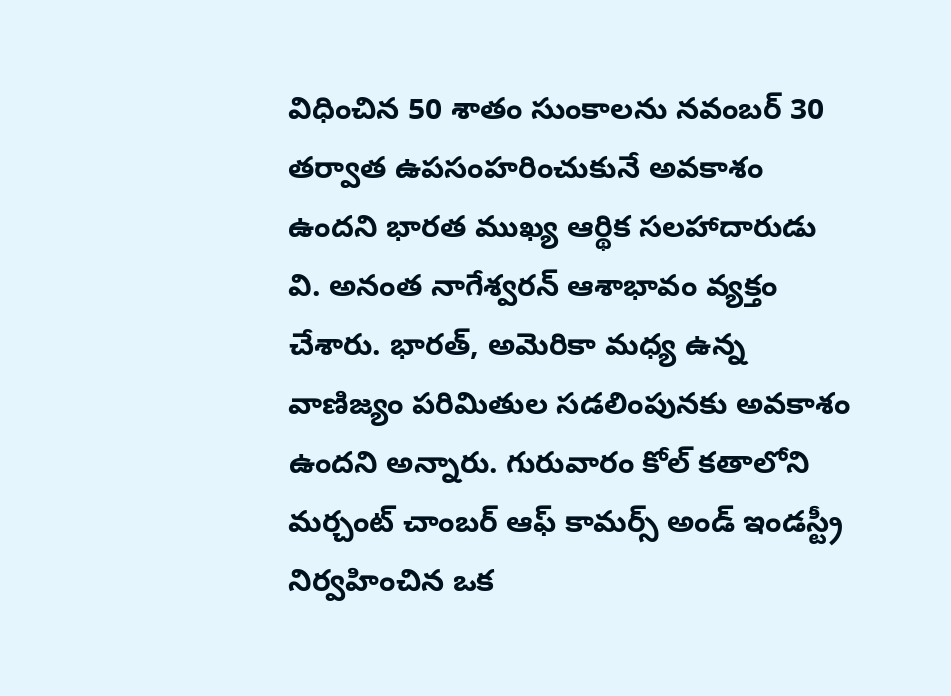విధించిన 50 శాతం సుంకాలను నవంబర్ 30 తర్వాత ఉపసంహరించుకునే అవకాశం ఉందని భారత ముఖ్య ఆర్థిక సలహాదారుడు వి. అనంత నాగేశ్వరన్ ఆశాభావం వ్యక్తం చేశారు. భారత్, అమెరికా మధ్య ఉన్న వాణిజ్యం పరిమితుల సడలింపునకు అవకాశం ఉందని అన్నారు. గురువారం కోల్ కతాలోని మర్చంట్ చాంబర్ ఆఫ్ కామర్స్ అండ్ ఇండస్ట్రీ నిర్వహించిన ఒక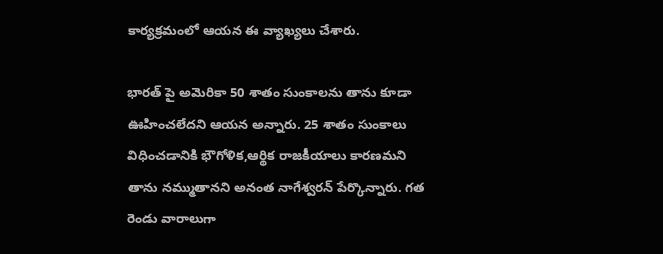కార్యక్రమంలో ఆయన ఈ వ్యాఖ్యలు చేశారు.

భారత్ పై అమెరికా 50 శాతం సుంకాలను తాను కూడా ఊహించలేదని ఆయన అన్నారు. 25 శాతం సుంకాలు విధించడానికి భౌగోళిక,ఆర్థిక రాజకీయాలు కారణమని తాను నమ్ముతానని అనంత నాగేశ్వరన్ పేర్కొన్నారు. గత రెండు వారాలుగా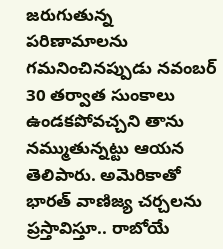జరుగుతున్న పరిణామాలను గమనించినప్పుడు నవంబర్ 30 తర్వాత సుంకాలు ఉండకపోవచ్చని తాను నమ్ముతున్నట్టు ఆయన తెలిపారు. అమెరికాతో భారత్ వాణిజ్య చర్చలను ప్రస్తావిస్తూ.. రాబోయే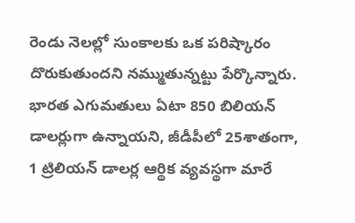రెండు నెలల్లో సుంకాలకు ఒక పరిష్కారం దొరుకుతుందని నమ్ముతున్నట్టు పేర్కొన్నారు. భారత ఎగుమతులు ఏటా 850 బిలియన్ డాలర్లుగా ఉన్నాయని, జీడీపీలో 25శాతంగా, 1 ట్రిలియన్ డాలర్ల ఆర్థిక వ్యవస్థగా మారే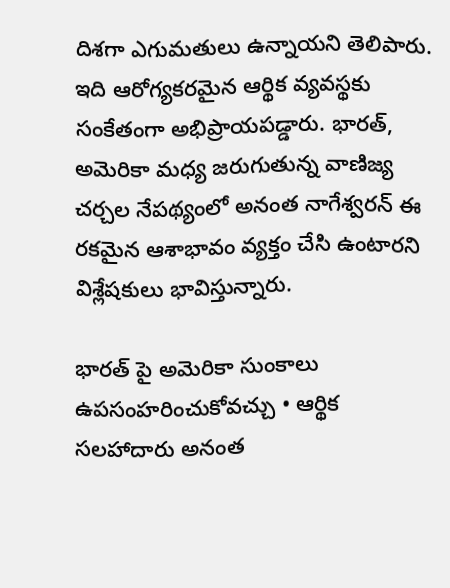దిశగా ఎగుమతులు ఉన్నాయని తెలిపారు. ఇది ఆరోగ్యకరమైన ఆర్థిక వ్యవస్థకు సంకేతంగా అభిప్రాయపడ్డారు. భారత్, అమెరికా మధ్య జరుగుతున్న వాణిజ్య చర్చల నేపథ్యంలో అనంత నాగేశ్వరన్ ఈ రకమైన ఆశాభావం వ్యక్తం చేసి ఉంటారని విశ్లేషకులు భావిస్తున్నారు.

భారత్ పై అమెరికా సుంకాలు ఉపసంహరించుకోవచ్చు • ఆర్థిక సలహాదారు అనంత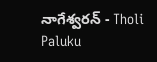నాగేశ్వరన్ - Tholi Paluku